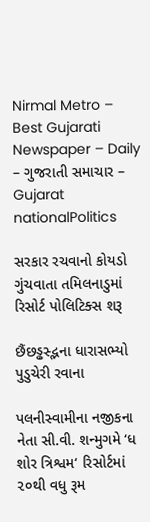Nirmal Metro – Best Gujarati Newspaper – Daily – ગુજરાતી સમાચાર – Gujarat
nationalPolitics

સરકાર રચવાનો કોયડો ગુંચવાતા તમિલનાડુમાં રિસોર્ટ પોલિટિક્સ શરૂ

છૈંછડ્ઢસ્દ્ભના ધારાસભ્યો પુડુચેરી રવાના

પલનીસ્વામીના નજીકના નેતા સી.વી. શન્મુગમે ‘ધ શોર ત્રિશ્વમ‘ રિસોર્ટમાં ૨૦થી વધુ રૂમ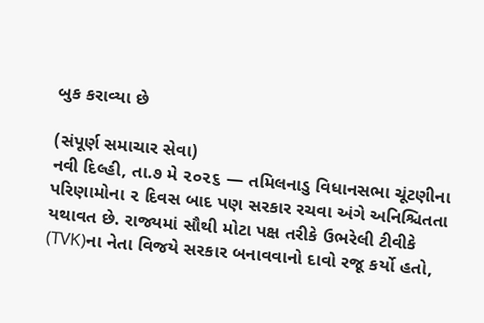બુક કરાવ્યા છે

(સંપૂર્ણ સમાચાર સેવા)
નવી દિલ્હી, તા.૭ મે ૨૦૨૬ — તમિલનાડુ વિધાનસભા ચૂંટણીના પરિણામોના ૨ દિવસ બાદ પણ સરકાર રચવા અંગે અનિશ્ચિતતા યથાવત છે. રાજ્યમાં સૌથી મોટા પક્ષ તરીકે ઉભરેલી ટીવીકે (TVK)ના નેતા વિજયે સરકાર બનાવવાનો દાવો રજૂ કર્યો હતો,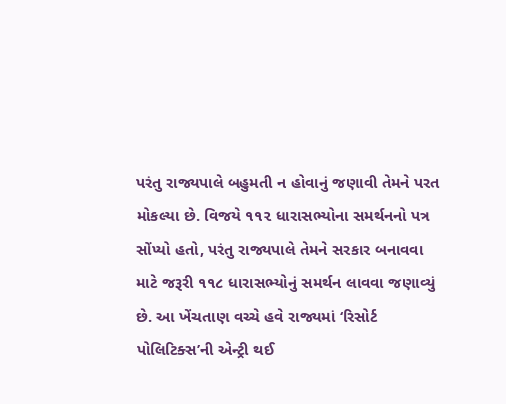પરંતુ રાજ્યપાલે બહુમતી ન હોવાનું જણાવી તેમને પરત મોકલ્યા છે. વિજયે ૧૧૨ ધારાસભ્યોના સમર્થનનો પત્ર સોંપ્યો હતો, પરંતુ રાજ્યપાલે તેમને સરકાર બનાવવા માટે જરૂરી ૧૧૮ ધારાસભ્યોનું સમર્થન લાવવા જણાવ્યું છે. આ ખેંચતાણ વચ્ચે હવે રાજ્યમાં ‘રિસોર્ટ પોલિટિક્સ’ની એન્ટ્રી થઈ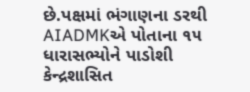છે.પક્ષમાં ભંગાણના ડરથી AIADMKએ પોતાના ૧૫ ધારાસભ્યોને પાડોશી કેન્દ્રશાસિત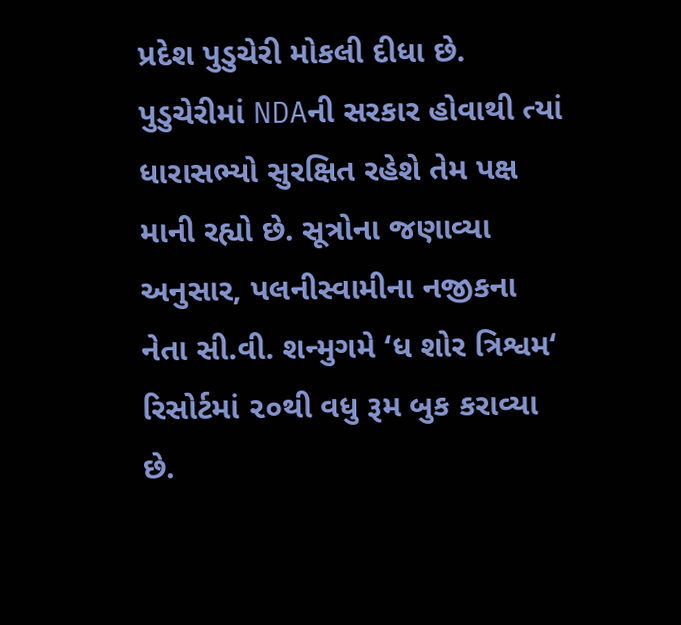પ્રદેશ પુડુચેરી મોકલી દીધા છે. પુડુચેરીમાં NDAની સરકાર હોવાથી ત્યાં ધારાસભ્યો સુરક્ષિત રહેશે તેમ પક્ષ માની રહ્યો છે. સૂત્રોના જણાવ્યા અનુસાર, પલનીસ્વામીના નજીકના નેતા સી.વી. શન્મુગમે ‘ધ શોર ત્રિશ્વમ‘ રિસોર્ટમાં ૨૦થી વધુ રૂમ બુક કરાવ્યા છે.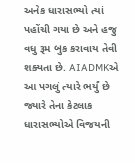અનેક ધારાસભ્યો ત્યાં પહોંચી ગયા છે અને હજુ વધુ રૂમ બુક કરાવાય તેવી શક્યતા છે. AIADMKએ આ પગલું ત્યારે ભર્યું છે જ્યારે તેના કેટલાક ધારાસભ્યોએ વિજયની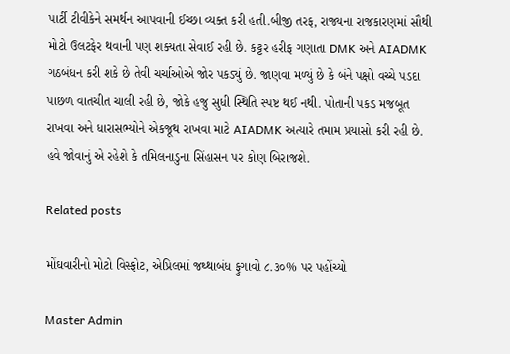પાર્ટી ટીવીકેને સમર્થન આપવાની ઈચ્છા વ્યક્ત કરી હતી.બીજી તરફ, રાજ્યના રાજકારણમાં સૌથી મોટો ઉલટફેર થવાની પણ શક્યતા સેવાઈ રહી છે. કટ્ટર હરીફ ગણાતા DMK અને AIADMK ગઠબંધન કરી શકે છે તેવી ચર્ચાઓએ જોર પકડ્યું છે. જાણવા મળ્યું છે કે બંને પક્ષો વચ્ચે પડદા પાછળ વાતચીત ચાલી રહી છે, જોકે હજુ સુધી સ્થિતિ સ્પષ્ટ થઈ નથી. પોતાની પકડ મજબૂત રાખવા અને ધારાસભ્યોને એકજૂથ રાખવા માટે AIADMK અત્યારે તમામ પ્રયાસો કરી રહી છે. હવે જોવાનું એ રહેશે કે તમિલનાડુના સિંહાસન પર કોણ બિરાજશે.

Related posts

મોંઘવારીનો મોટો વિસ્ફોટ, એપ્રિલમાં જથ્થાબંધ ફુગાવો ૮.૩૦% પર પહોંચ્યો

Master Admin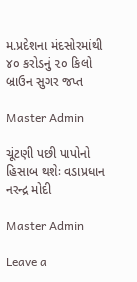મ.પ્રદેશના મંદસોરમાંથી ૪૦ કરોડનું ૨૦ કિલો બ્રાઉન સુગર જપ્ત

Master Admin

ચૂંટણી પછી પાપોનો હિસાબ થશેઃ વડાપ્રધાન નરન્દ્ર મોદી

Master Admin

Leave a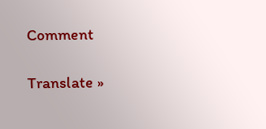Comment

Translate »